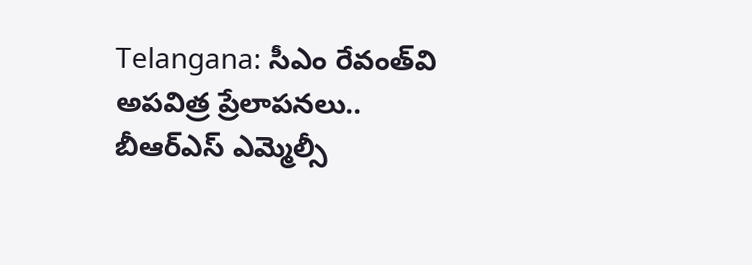Telangana: సీఎం రేవంత్‌‌వి అపవిత్ర ప్రేలాపనలు.. బీఆర్ఎస్ ఎమ్మెల్సీ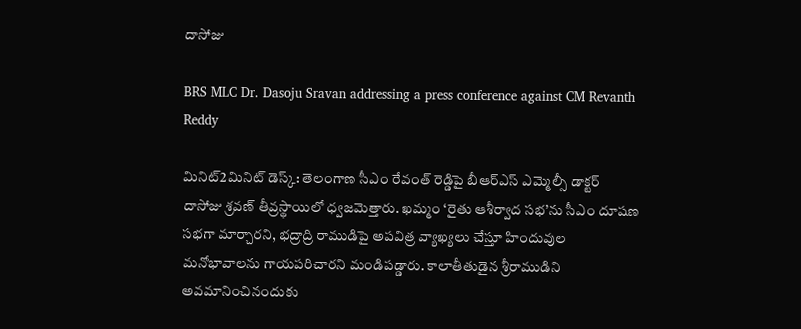దాసోజు

BRS MLC Dr. Dasoju Sravan addressing a press conference against CM Revanth Reddy

మినిట్2మినిట్ డెస్క్: తెలంగాణ సీఎం రేవంత్ రెడ్డిపై బీఆర్ఎస్ ఎమ్మెల్సీ డాక్టర్ దాసోజు శ్రవణ్ తీవ్రస్థాయిలో ధ్వజమెత్తారు. ఖమ్మం ‘రైతు ఆశీర్వాద సభ’ను సీఎం దూషణ సభగా మార్చారని, భద్రాద్రి రాముడిపై అపవిత్ర వ్యాఖ్యలు చేస్తూ హిందువుల మనోభావాలను గాయపరిచారని మండిపడ్డారు. కాలాతీతుడైన శ్రీరాముడిని అవమానించినందుకు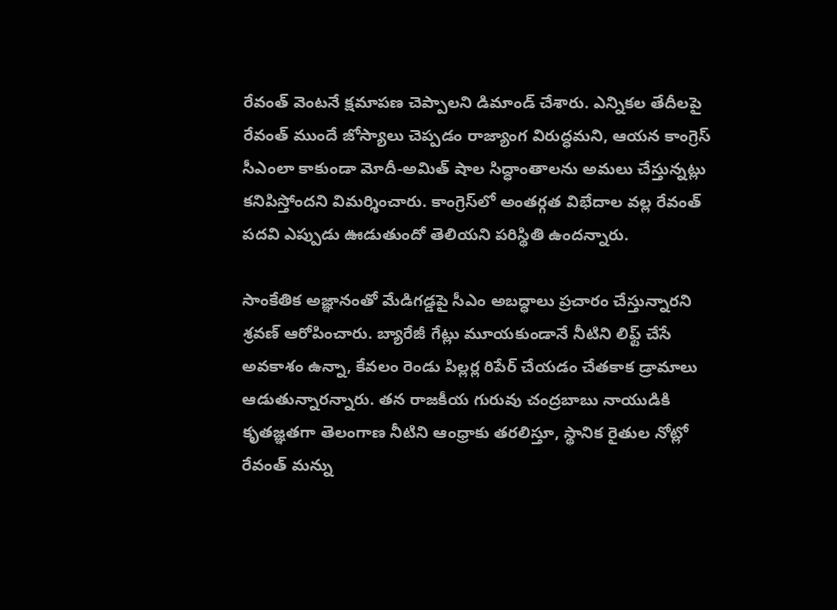రేవంత్ వెంటనే క్షమాపణ చెప్పాలని డిమాండ్ చేశారు. ఎన్నికల తేదీలపై రేవంత్ ముందే జోస్యాలు చెప్పడం రాజ్యాంగ విరుద్ధమని, ఆయన కాంగ్రెస్ సీఎంలా కాకుండా మోదీ-అమిత్ షాల సిద్ధాంతాలను అమలు చేస్తున్నట్లు కనిపిస్తోందని విమర్శించారు. కాంగ్రెస్‌లో అంతర్గత విభేదాల వల్ల రేవంత్ పదవి ఎప్పుడు ఊడుతుందో తెలియని పరిస్థితి ఉందన్నారు.

సాంకేతిక అజ్ఞానంతో మేడిగడ్డపై సీఎం అబద్ధాలు ప్రచారం చేస్తున్నారని శ్రవణ్ ఆరోపించారు. బ్యారేజీ గేట్లు మూయకుండానే నీటిని లిఫ్ట్ చేసే అవకాశం ఉన్నా, కేవలం రెండు పిల్లర్ల రిపేర్ చేయడం చేతకాక డ్రామాలు ఆడుతున్నారన్నారు. తన రాజకీయ గురువు చంద్రబాబు నాయుడికి కృతజ్ఞతగా తెలంగాణ నీటిని ఆంధ్రాకు తరలిస్తూ, స్థానిక రైతుల నోట్లో రేవంత్ మన్ను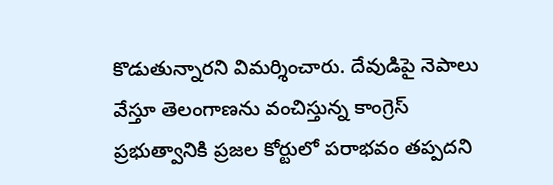కొడుతున్నారని విమర్శించారు. దేవుడిపై నెపాలు వేస్తూ తెలంగాణను వంచిస్తున్న కాంగ్రెస్ ప్రభుత్వానికి ప్రజల కోర్టులో పరాభవం తప్పదని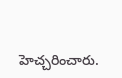హెచ్చరించారు.